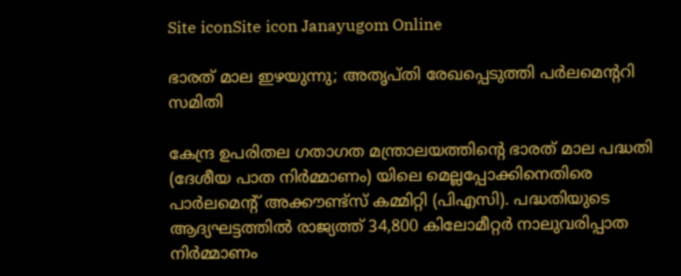Site iconSite icon Janayugom Online

ഭാരത് മാല ഇഴയുന്നു; അതൃപ്തി രേഖപ്പെടുത്തി പര്‍ലമെന്ററി സമിതി

കേന്ദ്ര ഉപരിതല ഗതാഗത മന്ത്രാലയത്തിന്റെ ഭാരത് മാല പദ്ധതി (ദേശീയ പാത നിര്‍മ്മാണം) യിലെ മെല്ലപ്പോക്കിനെതിരെ പാര്‍ലമെന്റ് അക്കൗണ്ട്സ് കമ്മിറ്റി (പിഎസി). പദ്ധതിയുടെ ആദ്യഘട്ടത്തില്‍ രാജ്യത്ത് 34,800 കിലോമീറ്റര്‍ നാലുവരിപ്പാത നിര്‍മ്മാണം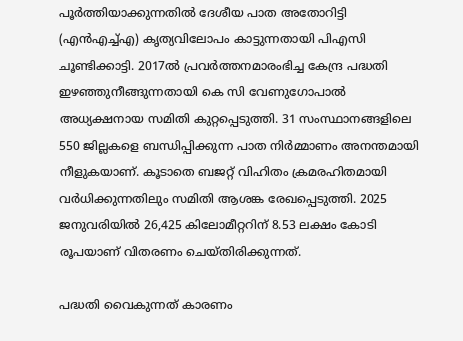പൂര്‍ത്തിയാക്കുന്നതില്‍ ദേശീയ പാത അതോറിട്ടി (എന്‍എച്ച്എ) കൃത്യവിലോപം കാട്ടുന്നതായി പിഎസി ചൂണ്ടിക്കാട്ടി. 2017ല്‍ പ്രവര്‍ത്തനമാരംഭിച്ച കേന്ദ്ര പദ്ധതി ഇഴഞ്ഞുനീങ്ങുന്നതായി കെ സി വേണുഗോപാല്‍ അധ്യക്ഷനായ സമിതി കുറ്റപ്പെടുത്തി. 31 സംസ്ഥാനങ്ങളിലെ 550 ജില്ലകളെ ബന്ധിപ്പിക്കുന്ന പാത നിര്‍മ്മാണം അനന്തമായി നീളുകയാണ്. കൂടാതെ ബജറ്റ് വിഹിതം ക്രമരഹിതമായി വര്‍ധിക്കുന്നതിലും സമിതി ആശങ്ക രേഖപ്പെടുത്തി. 2025 ജനുവരിയില്‍ 26,425 കിലോമീറ്ററിന് 8.53 ലക്ഷം കോടി രൂപയാണ് വിതരണം ചെയ്തിരിക്കുന്നത്.

പദ്ധതി വൈകുന്നത് കാരണം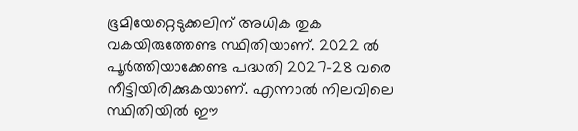ഭൂമിയേറ്റെടുക്കലിന് അധിക തുക വകയിരുത്തേണ്ട സ്ഥിതിയാണ്. 2022 ല്‍ പൂര്‍ത്തിയാക്കേണ്ട പദ്ധതി 2027–28 വരെ നീട്ടിയിരിക്കുകയാണ്. എന്നാല്‍ നിലവിലെ സ്ഥിതിയില്‍ ഈ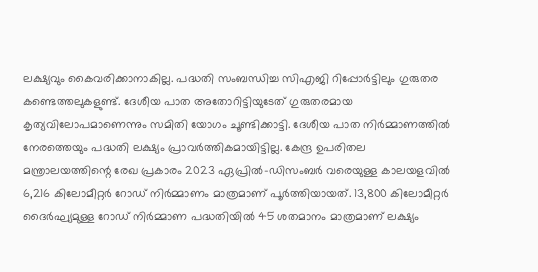ലക്ഷ്യവും കൈവരിക്കാനാകില്ല. പദ്ധതി സംബന്ധിച്ച സിഎജി റിപ്പോര്‍ട്ടിലും ഗുരുതര കണ്ടെത്തലുകളുണ്ട്. ദേശീയ പാത അതോറിട്ടിയുടേത് ഗുരുതരമായ കൃത്യവിലോപമാണെന്നും സമിതി യോഗം ചൂണ്ടിക്കാട്ടി. ദേശീയ പാത നിര്‍മ്മാണത്തില്‍ നേരത്തെയും പദ്ധതി ലക്ഷ്യം പ്രാവര്‍ത്തികമായിട്ടില്ല. കേന്ദ്ര ഉപരിതല മന്ത്രാലയത്തിന്റെ രേഖ പ്രകാരം 2023 ഏപ്രില്‍-ഡിസംബര്‍ വരെയുള്ള കാലയളവില്‍ 6,216 കിലോമീറ്റര്‍ റോഡ് നിര്‍മ്മാണം മാത്രമാണ് പൂര്‍ത്തിയായത്. 13,800 കിലോമീറ്റര്‍ ദൈര്‍ഘ്യമുള്ള റോഡ് നിര്‍മ്മാണ പദ്ധതിയില്‍ 45 ശതമാനം മാത്രമാണ് ലക്ഷ്യം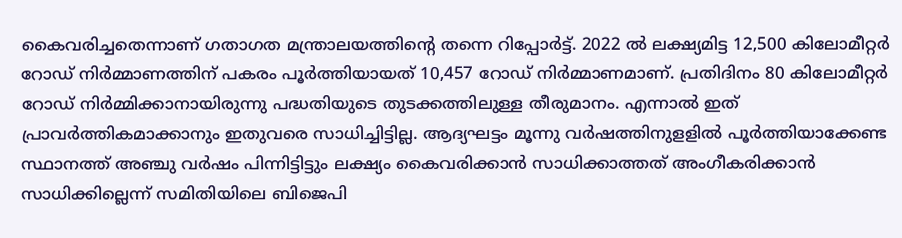കൈവരിച്ചതെന്നാണ് ഗതാഗത മന്ത്രാലയത്തിന്റെ തന്നെ റിപ്പോര്‍ട്ട്. 2022 ല്‍ ലക്ഷ്യമിട്ട 12,500 കിലോമീറ്റര്‍ റോഡ് നിര്‍മ്മാണത്തിന് പകരം പൂര്‍ത്തിയായത് 10,457 റോഡ് നിര്‍മ്മാണമാണ്. പ്രതിദിനം 80 കിലോമീറ്റര്‍ റോഡ് നിര്‍മ്മിക്കാനായിരുന്നു പദ്ധതിയുടെ തുടക്കത്തിലുള്ള തീരുമാനം. എന്നാല്‍ ഇത് പ്രാവര്‍ത്തികമാക്കാനും ഇതുവരെ സാധിച്ചിട്ടില്ല. ആദ്യഘട്ടം മൂന്നു വര്‍ഷത്തിനുളളില്‍ പൂര്‍ത്തിയാക്കേണ്ട സ്ഥാനത്ത് അഞ്ചു വര്‍ഷം പിന്നിട്ടിട്ടും ലക്ഷ്യം കൈവരിക്കാന്‍ സാധിക്കാത്തത് അംഗീകരിക്കാന്‍ സാധിക്കില്ലെന്ന് സമിതിയിലെ ബിജെപി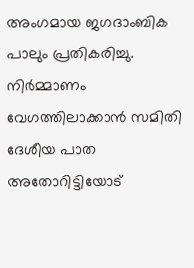അംഗമായ ജഗദാംബിക പാലും പ്രതികരിച്ചു. നിര്‍മ്മാണം വേഗത്തിലാക്കാന്‍ സമിതി ദേശീയ പാത അതോറിട്ടിയോട്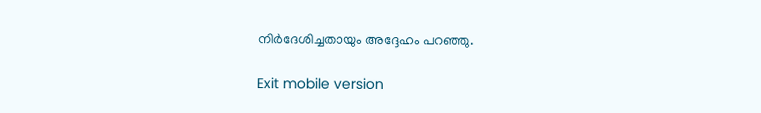നിര്‍ദേശിച്ചതായും അദ്ദേഹം പറഞ്ഞു.

Exit mobile version